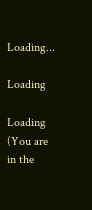Loading...

Loading

Loading
(You are in the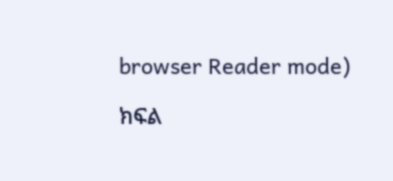browser Reader mode)

ክፍል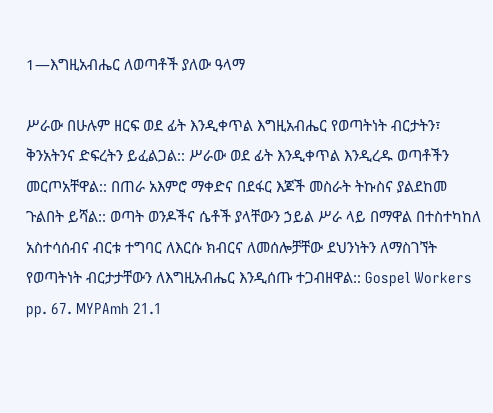1—እግዚአብሔር ለወጣቶች ያለው ዓላማ

ሥራው በሁሉም ዘርፍ ወደ ፊት እንዲቀጥል እግዚአብሔር የወጣትነት ብርታትን፣ ቅንአትንና ድፍረትን ይፈልጋል:: ሥራው ወደ ፊት እንዲቀጥል እንዲረዱ ወጣቶችን መርጦአቸዋል:: በጠራ አእምሮ ማቀድና በደፋር እጆች መስራት ትኩስና ያልደከመ ጉልበት ይሻል:: ወጣት ወንዶችና ሴቶች ያላቸውን ኃይል ሥራ ላይ በማዋል በተስተካከለ አስተሳሰብና ብርቱ ተግባር ለእርሱ ክብርና ለመሰሎቻቸው ደህንነትን ለማስገኘት የወጣትነት ብርታታቸውን ለእግዚአብሔር እንዲሰጡ ተጋብዘዋል:: Gospel Workers pp. 67. MYPAmh 21.1